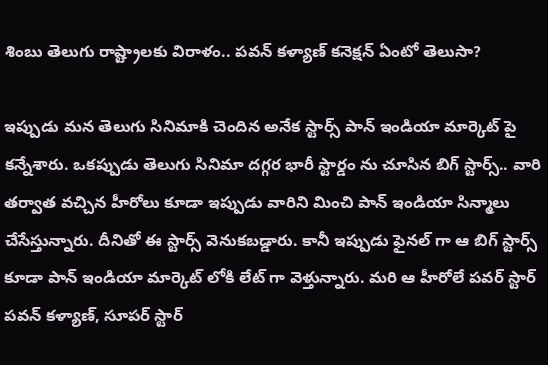శింబు తెలుగు రాష్ట్రాలకు విరాళం.. పవన్ కళ్యాణ్ కనెక్షన్ ఏంటో తెలుసా?

ఇప్పుడు మన తెలుగు సినిమాకి చెందిన అనేక స్టార్స్ పాన్ ఇండియా మార్కెట్ పై కన్నేశారు. ఒకప్పుడు తెలుగు సినిమా దగ్గర భారీ స్టార్డం ను చూసిన బిగ్ స్టార్స్.. వారి తర్వాత వచ్చిన హీరోలు కూడా ఇప్పుడు వారిని మించి పాన్ ఇండియా సిన్మాలు చేసేస్తున్నారు. దీనితో ఈ స్టార్స్ వెనుకబడ్డారు. కానీ ఇప్పుడు ఫైనల్ గా ఆ బిగ్ స్టార్స్ కూడా పాన్ ఇండియా మార్కెట్ లోకి లేట్ గా వెళ్తున్నారు. మరి ఆ హీరోలే పవర్ స్టార్ పవన్ కళ్యాణ్, సూపర్ స్టార్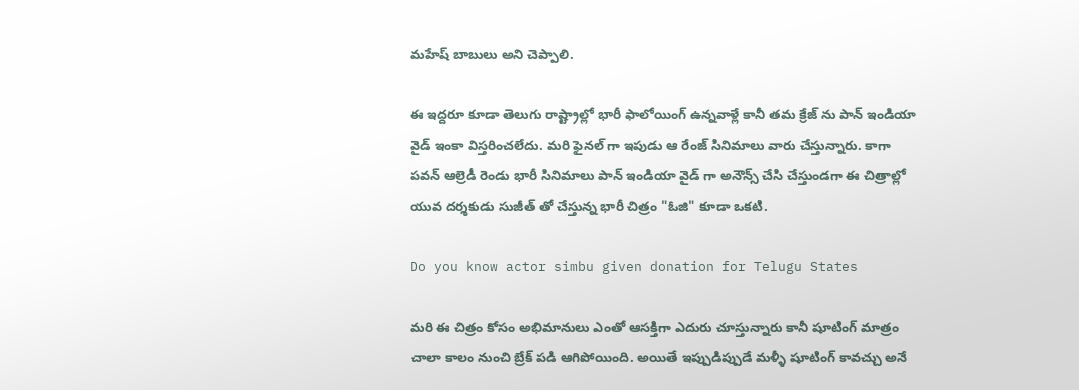మహేష్ బాబులు అని చెప్పాలి.

ఈ ఇద్దరూ కూడా తెలుగు రాష్ట్రాల్లో భారీ ఫాలోయింగ్ ఉన్నవాళ్లే కానీ తమ క్రేజ్ ను పాన్ ఇండియా వైడ్ ఇంకా విస్తరించలేదు. మరి ఫైనల్ గా ఇపుడు ఆ రేంజ్ సినిమాలు వారు చేస్తున్నారు. కాగా పవన్ ఆల్రెడీ రెండు భారీ సినిమాలు పాన్ ఇండియా వైడ్ గా అనౌన్స్ చేసి చేస్తుండగా ఈ చిత్రాల్లో యువ దర్శకుడు సుజీత్ తో చేస్తున్న భారీ చిత్రం "ఓజి" కూడా ఒకటి.

Do you know actor simbu given donation for Telugu States

మరి ఈ చిత్రం కోసం అభిమానులు ఎంతో ఆసక్తిగా ఎదురు చూస్తున్నారు కానీ షూటింగ్ మాత్రం చాలా కాలం నుంచి బ్రేక్ పడి ఆగిపోయింది. అయితే ఇప్పుడిప్పుడే మళ్ళీ షూటింగ్ కావచ్చు అనే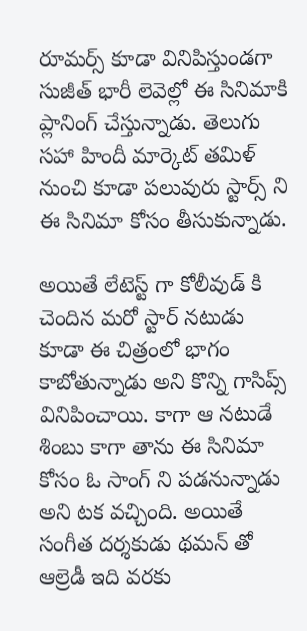రూమర్స్ కూడా వినిపిస్తుండగా సుజీత్ భారీ లెవెల్లో ఈ సినిమాకి ప్లానింగ్ చేస్తున్నాడు. తెలుగు సహా హిందీ మార్కెట్ తమిళ్ నుంచి కూడా పలువురు స్టార్స్ ని ఈ సినిమా కోసం తీసుకున్నాడు.

అయితే లేటెస్ట్ గా కోలీవుడ్ కి చెందిన మరో స్టార్ నటుడు కూడా ఈ చిత్రంలో భాగం కాబోతున్నాడు అని కొన్ని గాసిప్స్ వినిపించాయి. కాగా ఆ నటుడే శింబు కాగా తాను ఈ సినిమా కోసం ఓ సాంగ్ ని పడనున్నాడు అని టక వచ్చింది. అయితే సంగీత దర్శకుడు థమన్ తో ఆల్రెడీ ఇది వరకు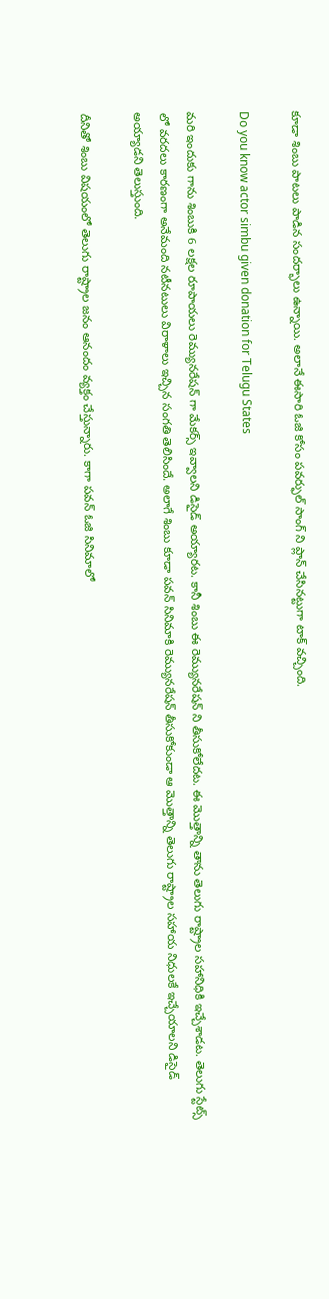కూడా శింబు పాటలు పాడిన సందర్భాలు ఉన్నాయి. అలానే ఈసారి ఓజి కోసం పవర్ఫుల్ సాంగ్ ని ప్లాన్ చేసినట్టుగా టాక్ వచ్చింది.

Do you know actor simbu given donation for Telugu States

మరి ఇందుకు గాను శింబుకి 6 లక్షల రూపాయలు రెమ్యునరేషన్ గా మేకర్స్ ఇవ్వాలని డిసైడ్ అయ్యారట. కానీ శింబు ఈ రెమ్యునరేషన్ ని తీసుకోలేదట. ఈ మొత్తాన్ని తాను తెలుగు రాష్ట్రాల సహానిధికి ఇచ్చేశాడట. తెలుగు స్టేట్స్ లో వరదలు కారణంగా అనేమంది నటీనటులు విరాళాలు ఇచ్చిన సంగతి తెలిసిందే. అలాగే శింబు కూడా పవన్ సినిమాకి రెమ్యునరేషన్ తీసుకోకుండా ఆ మొత్తాన్ని తెలుగు రాష్ట్రాల సహాయ నిధులకే ఇచ్చేయాలని డిసైడ్ అయ్యాడని తెలుస్తుంది.

దీనితో శింబు విషయంలో తెలుగు రాష్ట్రాల జనం ఆనందం వ్యక్తం చేస్తున్నారు. కాగా పవన్ ఓజి సినిమాలో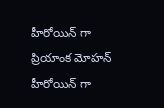హీరోయిన్ గా ప్రియాంక మోహన్ హీరోయిన్ గా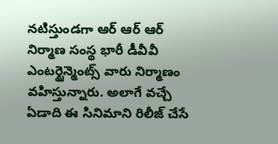నటిస్తుండగా ఆర్ ఆర్ ఆర్ నిర్మాణ సంస్థ భారీ డీవీవీ ఎంటర్టైన్మెంట్స్ వారు నిర్మాణం వహిస్తున్నారు. అలాగే వచ్చే ఏడాది ఈ సినిమాని రిలీజ్ చేసే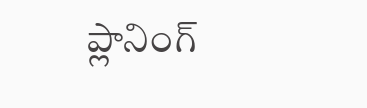ప్లానింగ్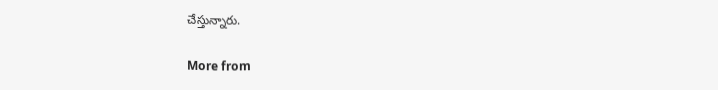చేస్తున్నారు.

More from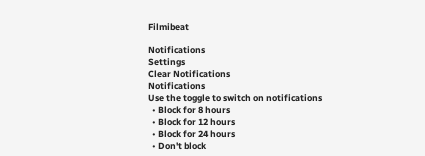Filmibeat

Notifications
Settings
Clear Notifications
Notifications
Use the toggle to switch on notifications
  • Block for 8 hours
  • Block for 12 hours
  • Block for 24 hours
  • Don't block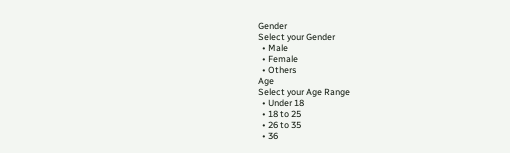Gender
Select your Gender
  • Male
  • Female
  • Others
Age
Select your Age Range
  • Under 18
  • 18 to 25
  • 26 to 35
  • 36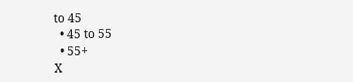to 45
  • 45 to 55
  • 55+
X